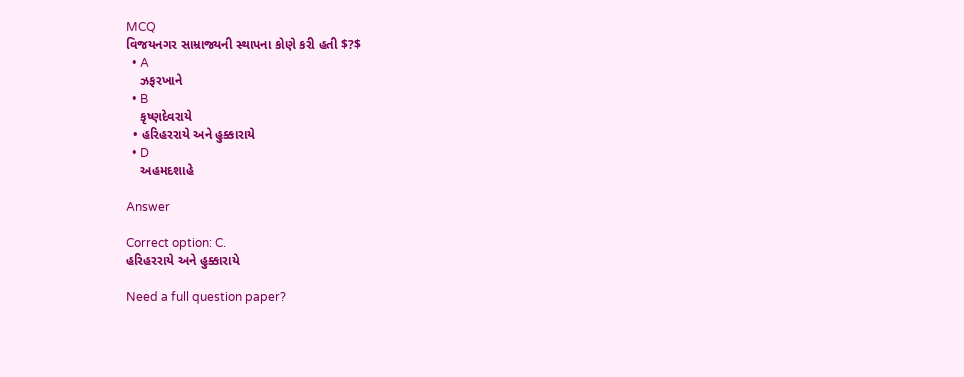MCQ
વિજયનગર સામ્રાજ્યની સ્થાપના કોણે કરી હતી $?$
  • A
    ઝફરખાને
  • B
    કૃષ્ણદેવરાયે
  • હરિહરરાયે અને હુક્કારાયે
  • D
    અહમદશાહે

Answer

Correct option: C.
હરિહરરાયે અને હુક્કારાયે

Need a full question paper?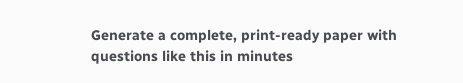Generate a complete, print-ready paper with questions like this in minutes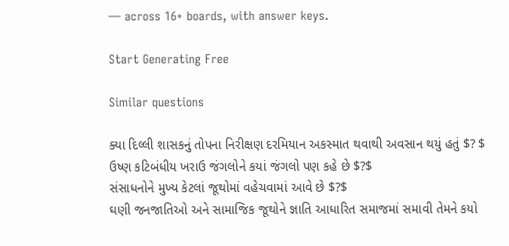— across 16+ boards, with answer keys.

Start Generating Free

Similar questions

ક્યા દિલ્લી શાસકનું તોપના નિરીક્ષણ દરમિયાન અકસ્માત થવાથી અવસાન થયું હતું $? $
ઉષ્ણ કટિબંધીય ખરાઉ જંગલોને કયાં જંગલો પણ કહે છે $?$
સંસાધનોને મુખ્ય કેટલાં જૂથોમાં વહેચવામાં આવે છે $?$
ઘણી જનજાતિઓ અને સામાજિક જૂથોને જ્ઞાતિ આધારિત સમાજમાં સમાવી તેમને કયો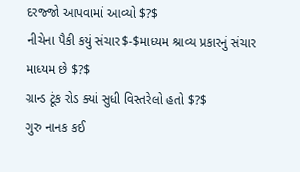દરજ્જો આપવામાં આવ્યો $?$
નીચેના પૈકી કયું સંચાર$-$માધ્યમ શ્રાવ્ય પ્રકારનું સંચાર માધ્યમ છે $?$
ગ્રાન્ડ ટૂંક રોડ ક્યાં સુધી વિસ્તરેલો હતો $?$
ગુરુ નાનક કઈ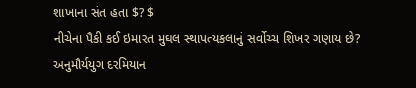શાખાના સંત હતા $? $
નીચેના પૈકી કઈ ઇમારત મુઘલ સ્થાપત્યકલાનું સર્વોચ્ચ શિખર ગણાય છે?
અનુમૌર્યયુગ દરમિયાન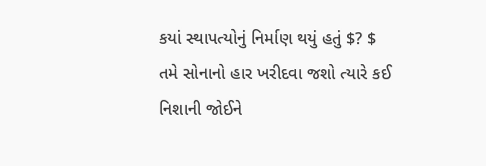કયાં સ્થાપત્યોનું નિર્માણ થયું હતું $? $
તમે સોનાનો હાર ખરીદવા જશો ત્યારે કઈ નિશાની જોઈને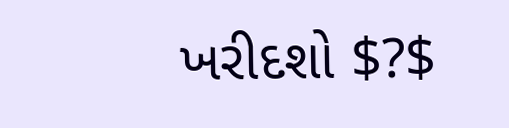ખરીદશો $?$